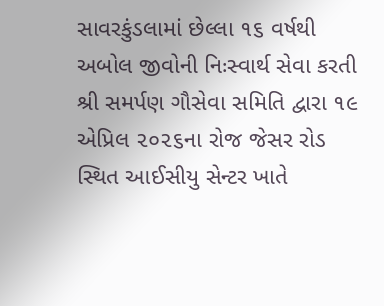સાવરકુંડલામાં છેલ્લા ૧૬ વર્ષથી અબોલ જીવોની નિઃસ્વાર્થ સેવા કરતી શ્રી સમર્પણ ગૌસેવા સમિતિ દ્વારા ૧૯ એપ્રિલ ૨૦૨૬ના રોજ જેસર રોડ સ્થિત આઈસીયુ સેન્ટર ખાતે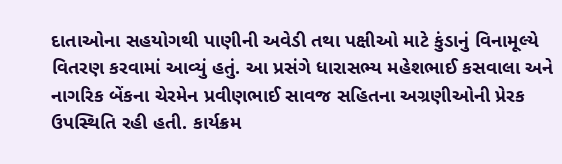દાતાઓના સહયોગથી પાણીની અવેડી તથા પક્ષીઓ માટે કુંડાનું વિનામૂલ્યે વિતરણ કરવામાં આવ્યું હતું. આ પ્રસંગે ધારાસભ્ય મહેશભાઈ કસવાલા અને નાગરિક બેંકના ચેરમેન પ્રવીણભાઈ સાવજ સહિતના અગ્રણીઓની પ્રેરક ઉપસ્થિતિ રહી હતી. કાર્યક્રમ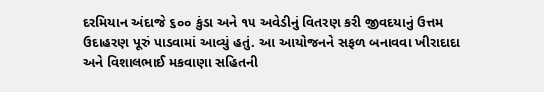દરમિયાન અંદાજે ૬૦૦ કુંડા અને ૧૫ અવેડીનું વિતરણ કરી જીવદયાનું ઉત્તમ ઉદાહરણ પૂરું પાડવામાં આવ્યું હતું. આ આયોજનને સફળ બનાવવા ખીરાદાદા અને વિશાલભાઈ મકવાણા સહિતની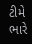ટીમે ભારે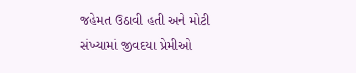જહેમત ઉઠાવી હતી અને મોટી સંખ્યામાં જીવદયા પ્રેમીઓ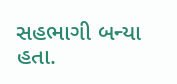સહભાગી બન્યા હતા.